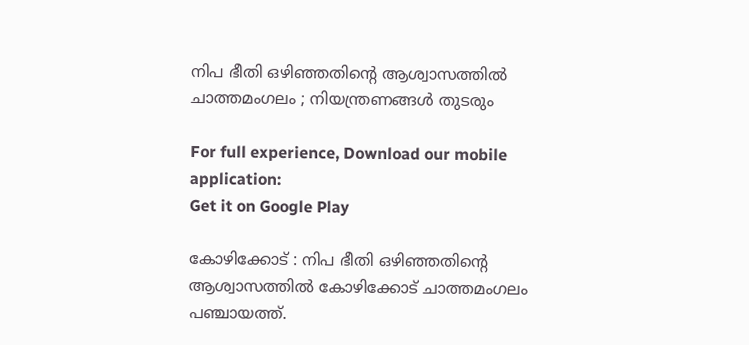നിപ ഭീതി ഒഴിഞ്ഞതിന്റെ ആശ്വാസത്തില്‍ ചാത്തമംഗലം ; നിയന്ത്രണങ്ങള്‍ തുടരും

For full experience, Download our mobile application:
Get it on Google Play

കോഴിക്കോട് : നിപ ഭീതി ഒഴിഞ്ഞതിന്റെ ആശ്വാസത്തില്‍ കോഴിക്കോട് ചാത്തമംഗലം പഞ്ചായത്ത്.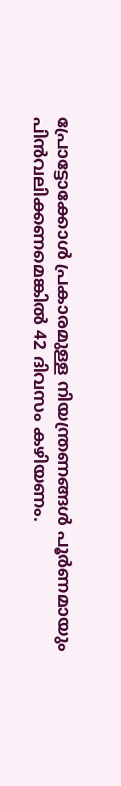പ്രോട്ടോക്കോള്‍ പ്രകാരമുള്ള നിയന്ത്രണങ്ങള്‍ പൂര്‍ണമായും പിന്‍വലിക്കണമെങ്കില്‍ 42 ദിവസം കഴിയണം.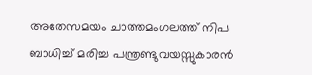അതേസമയം ചാത്തമംഗലത്ത് നിപ ബാധിച്ച് മരിച്ച പന്ത്രണ്ടുവയസ്സുകാരന്‍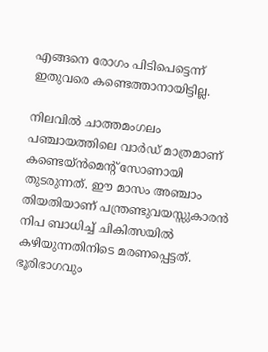എങ്ങനെ രോഗം പിടിപെട്ടെന്ന് ഇതുവരെ കണ്ടെത്താനായിട്ടില്ല.

നിലവില്‍ ചാത്തമംഗലം പഞ്ചായത്തിലെ വാര്‍ഡ് മാത്രമാണ് കണ്ടെയ്ന്‍മെന്റ് സോണായി തുടരുന്നത്. ഈ മാസം അഞ്ചാം തിയതിയാണ് പന്ത്രണ്ടുവയസ്സുകാരന്‍ നിപ ബാധിച്ച് ചികിത്സയില്‍ കഴിയുന്നതിനിടെ മരണപ്പെട്ടത്. ഭൂരിഭാഗവും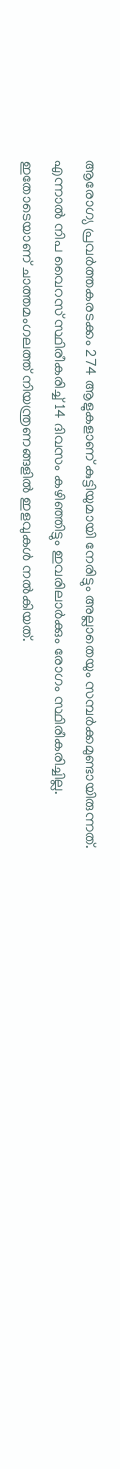ആരോഗ്യ പ്രവര്‍ത്തകരടക്കം 274 ആളുകളാണ് കുട്ടിയുമായി നേരിട്ടും അല്ലാതെയും സമ്പര്‍ക്കമുണ്ടായിരുന്നത്. എന്നാല്‍ നിപ വൈറസ് സ്ഥിരീകരിച്ച് 14 ദിവസം കഴിഞ്ഞിട്ടും ഇവരിലാര്‍ക്കും രോഗം സ്ഥിരീകരിച്ചില്ല. ഇതോടെയാണ് ചാത്തമംഗലത്ത് നിയന്ത്രണങ്ങളില്‍ ഇളവുകള്‍ നല്‍കിയത്.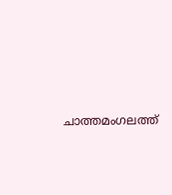ചാത്തമംഗലത്ത്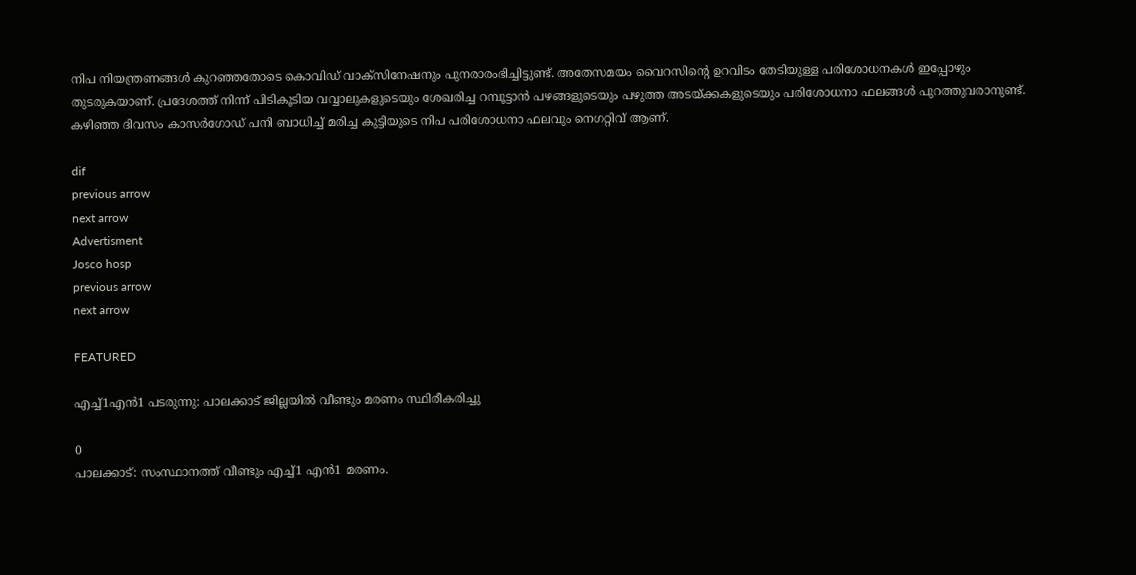നിപ നിയന്ത്രണങ്ങള്‍ കുറഞ്ഞതോടെ കൊവിഡ് വാക്‌സിനേഷനും പുനരാരംഭിച്ചിട്ടുണ്ട്. അതേസമയം വൈറസിന്റെ ഉറവിടം തേടിയുള്ള പരിശോധനകള്‍ ഇപ്പോഴും തുടരുകയാണ്. പ്രദേശത്ത് നിന്ന് പിടികൂടിയ വവ്വാലുകളുടെയും ശേഖരിച്ച റമ്പൂട്ടാന്‍ പഴങ്ങളുടെയും പഴുത്ത അടയ്ക്കകളുടെയും പരിശോധനാ ഫലങ്ങള്‍ പുറത്തുവരാനുണ്ട്. കഴിഞ്ഞ ദിവസം കാസര്‍ഗോഡ് പനി ബാധിച്ച് മരിച്ച കുട്ടിയുടെ നിപ പരിശോധനാ ഫലവും നെഗറ്റിവ് ആണ്.

dif
previous arrow
next arrow
Advertisment
Josco hosp
previous arrow
next arrow

FEATURED

എച്ച്1എൻ1 പടരുന്നു: പാലക്കാട് ജില്ലയിൽ വീണ്ടും മരണം സ്ഥിരീകരിച്ചു

0
പാലക്കാട്: സംസ്ഥാനത്ത് വീണ്ടും എച്ച്1 എന്‍1 മരണം.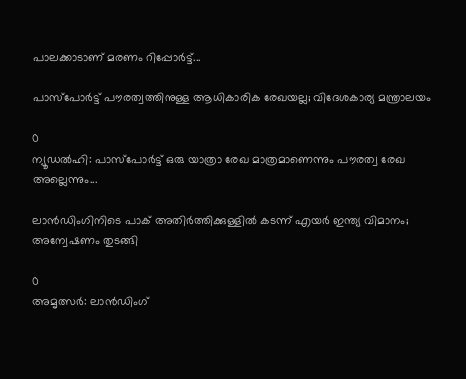പാലക്കാടാണ് മരണം റിപ്പോര്‍ട്ട്...

പാസ്‌പോർട്ട് പൗരത്വത്തിനുള്ള ആധികാരിക രേഖയല്ല; വിദേശകാര്യ മന്ത്രാലയം

0
ന്യൂഡല്‍ഹി: പാസ്‌പോർട്ട് ഒരു യാത്രാ രേഖ മാത്രമാണെന്നും പൗരത്വ രേഖ അല്ലെന്നും...

ലാൻഡിംഗിനിടെ പാക് അതിർത്തിക്കുള്ളിൽ കടന്ന് എയർ ഇന്ത്യ വിമാനം; അന്വേഷണം തുടങ്ങി

0
അമൃത്സർ: ലാൻഡിംഗ്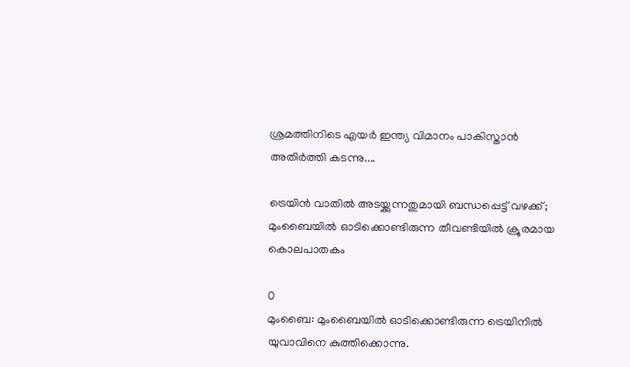ശ്രമത്തിനിടെ എയർ ഇന്ത്യ വിമാനം പാകിസ്താൻ അതിർത്തി കടന്നു....

ട്രെയിൻ വാതിൽ അടയ്ക്കുന്നതുമായി ബന്ധപ്പെട്ട് വഴക്ക്; മുംബൈയിൽ ഓടിക്കൊണ്ടിരുന്ന തീവണ്ടിയിൽ ക്രൂരമായ കൊലപാതകം

0
മുംബൈ: മുംബൈയില്‍ ഓടിക്കൊണ്ടിരുന്ന ട്രെയിനില്‍ യുവാവിനെ കുത്തിക്കൊന്നു.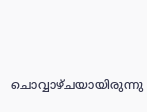ചൊവ്വാഴ്ചയായിരുന്നു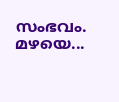സംഭവം. മഴയെ...